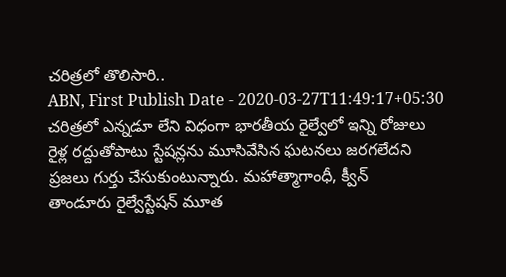చరిత్రలో తొలిసారి..
ABN, First Publish Date - 2020-03-27T11:49:17+05:30
చరిత్రలో ఎన్నడూ లేని విధంగా భారతీయ రైల్వేలో ఇన్ని రోజులు రైళ్ల రద్దుతోపాటు స్టేషన్లను మూసివేసిన ఘటనలు జరగలేదని ప్రజలు గుర్తు చేసుకుంటున్నారు. మహాత్మాగాంధీ, క్వీన్
తాండూరు రైల్వేస్టేషన్ మూత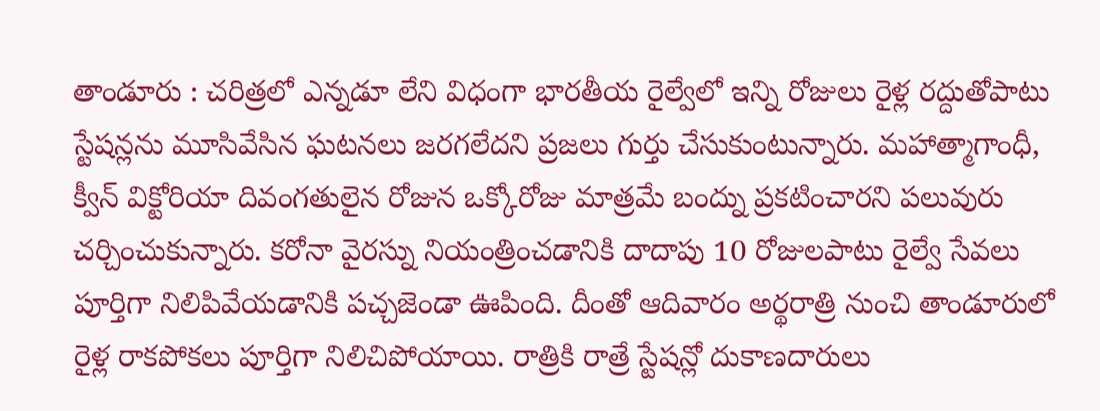తాండూరు : చరిత్రలో ఎన్నడూ లేని విధంగా భారతీయ రైల్వేలో ఇన్ని రోజులు రైళ్ల రద్దుతోపాటు స్టేషన్లను మూసివేసిన ఘటనలు జరగలేదని ప్రజలు గుర్తు చేసుకుంటున్నారు. మహాత్మాగాంధీ, క్వీన్ విక్టోరియా దివంగతులైన రోజున ఒక్కోరోజు మాత్రమే బంద్ను ప్రకటించారని పలువురు చర్చించుకున్నారు. కరోనా వైరస్ను నియంత్రించడానికి దాదాపు 10 రోజులపాటు రైల్వే సేవలు పూర్తిగా నిలిపివేయడానికి పచ్చజెండా ఊపింది. దీంతో ఆదివారం అర్థరాత్రి నుంచి తాండూరులో రైళ్ల రాకపోకలు పూర్తిగా నిలిచిపోయాయి. రాత్రికి రాత్రే స్టేషన్లో దుకాణదారులు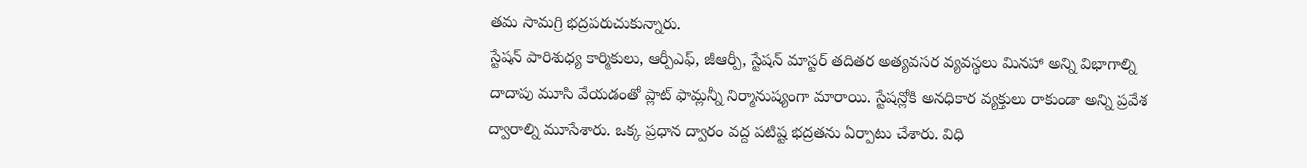తమ సామగ్రి భద్రపరుచుకున్నారు.
స్టేషన్ పారిశుధ్య కార్మికులు, ఆర్పీఎఫ్, జీఆర్పీ, స్టేషన్ మాస్టర్ తదితర అత్యవసర వ్యవస్థలు మినహా అన్ని విభాగాల్ని దాదాపు మూసి వేయడంతో ప్లాట్ ఫామ్లన్నీ నిర్మానుష్యంగా మారాయి. స్టేషన్లోకి అనధికార వ్యక్తులు రాకుండా అన్ని ప్రవేశ ద్వారాల్ని మూసేశారు. ఒక్క ప్రధాన ద్వారం వద్ద పటిష్ట భద్రతను ఏర్పాటు చేశారు. విధి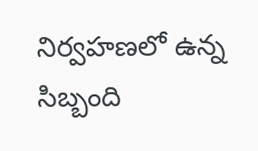నిర్వహణలో ఉన్న సిబ్బంది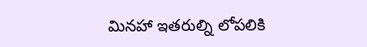మినహా ఇతరుల్ని లోపలికి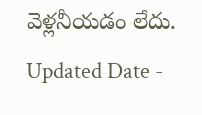వెళ్లనీయడం లేదు.
Updated Date -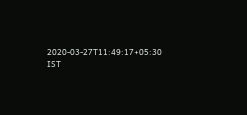2020-03-27T11:49:17+05:30 IST